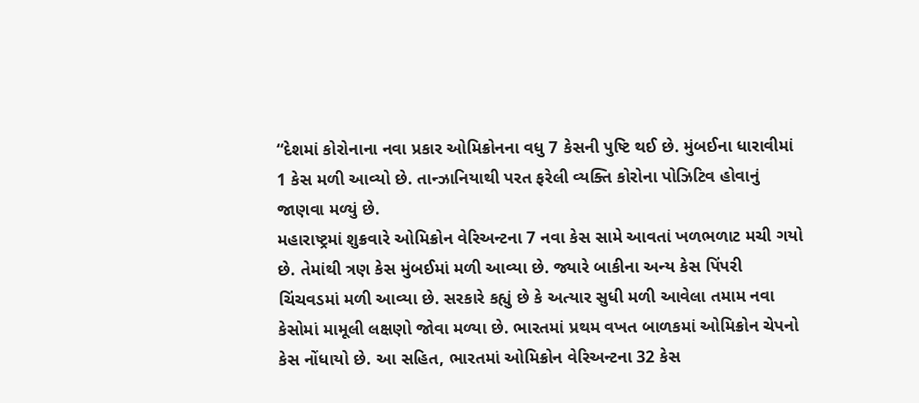“દેશમાં કોરોનાના નવા પ્રકાર ઓમિક્રોનના વધુ 7 કેસની પુષ્ટિ થઈ છે. મુંબઈના ધારાવીમાં 1 કેસ મળી આવ્યો છે. તાન્ઝાનિયાથી પરત ફરેલી વ્યક્તિ કોરોના પોઝિટિવ હોવાનું જાણવા મળ્યું છે.
મહારાષ્ટ્રમાં શુક્રવારે ઓમિક્રોન વેરિઅન્ટના 7 નવા કેસ સામે આવતાં ખળભળાટ મચી ગયો છે. તેમાંથી ત્રણ કેસ મુંબઈમાં મળી આવ્યા છે. જ્યારે બાકીના અન્ય કેસ પિંપરી ચિંચવડમાં મળી આવ્યા છે. સરકારે કહ્યું છે કે અત્યાર સુધી મળી આવેલા તમામ નવા કેસોમાં મામૂલી લક્ષણો જોવા મળ્યા છે. ભારતમાં પ્રથમ વખત બાળકમાં ઓમિક્રોન ચેપનો કેસ નોંધાયો છે. આ સહિત, ભારતમાં ઓમિક્રોન વેરિઅન્ટના 32 કેસ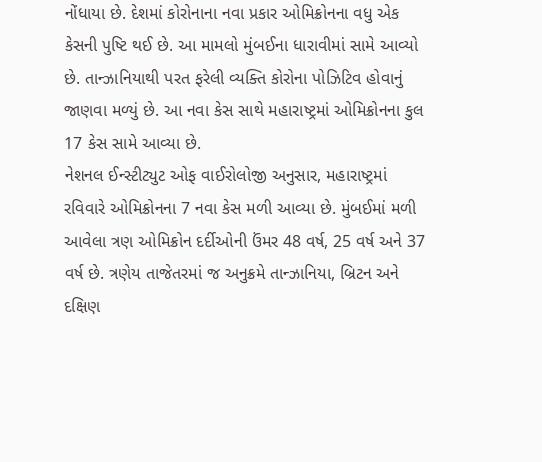નોંધાયા છે. દેશમાં કોરોનાના નવા પ્રકાર ઓમિક્રોનના વધુ એક કેસની પુષ્ટિ થઈ છે. આ મામલો મુંબઈના ધારાવીમાં સામે આવ્યો છે. તાન્ઝાનિયાથી પરત ફરેલી વ્યક્તિ કોરોના પોઝિટિવ હોવાનું જાણવા મળ્યું છે. આ નવા કેસ સાથે મહારાષ્ટ્રમાં ઓમિક્રોનના કુલ 17 કેસ સામે આવ્યા છે.
નેશનલ ઈન્સ્ટીટ્યુટ ઓફ વાઈરોલોજી અનુસાર, મહારાષ્ટ્રમાં રવિવારે ઓમિક્રોનના 7 નવા કેસ મળી આવ્યા છે. મુંબઈમાં મળી આવેલા ત્રણ ઓમિક્રોન દર્દીઓની ઉંમર 48 વર્ષ, 25 વર્ષ અને 37 વર્ષ છે. ત્રણેય તાજેતરમાં જ અનુક્રમે તાન્ઝાનિયા, બ્રિટન અને દક્ષિણ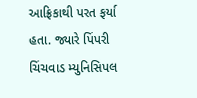આફ્રિકાથી પરત ફર્યા હતા. જ્યારે પિંપરી ચિંચવાડ મ્યુનિસિપલ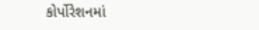કોર્પોરેશનમાં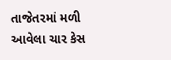તાજેતરમાં મળી આવેલા ચાર કેસ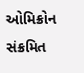ઓમિક્રોન સંક્રમિત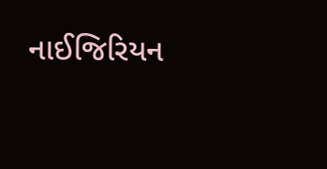નાઈજિરિયન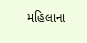મહિલાના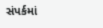સંપર્કમાં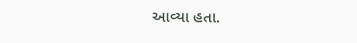આવ્યા હતા.